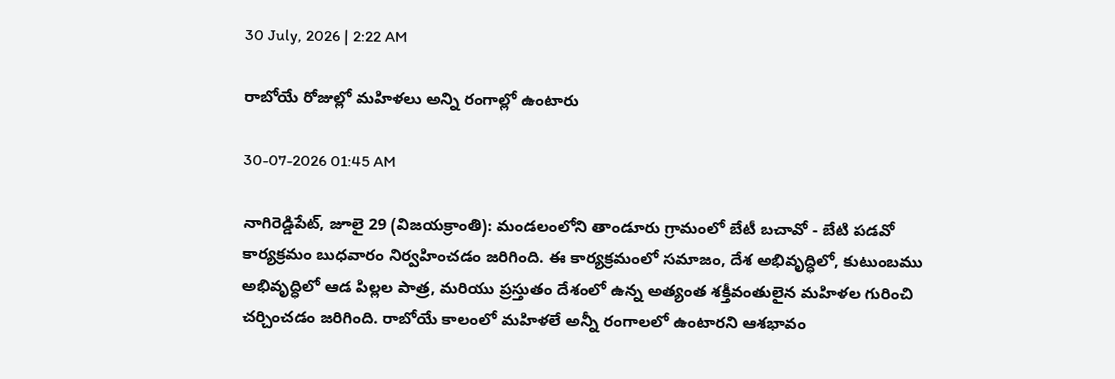30 July, 2026 | 2:22 AM

రాబోయే రోజుల్లో మహిళలు అన్ని రంగాల్లో ఉంటారు

30-07-2026 01:45 AM

నాగిరెడ్డిపేట్, జూలై 29 (విజయక్రాంతి): మండలంలోని తాండూరు గ్రామంలో బేటీ బచావో - బేటి పడవో కార్యక్రమం బుధవారం నిర్వహించడం జరిగింది. ఈ కార్యక్రమంలో సమాజం, దేశ అభివృద్ధిలో, కుటుంబము అభివృద్ధిలో ఆడ పిల్లల పాత్ర, మరియు ప్రస్తుతం దేశంలో ఉన్న అత్యంత శక్తీవంతులైన మహిళల గురించి చర్చించడం జరిగింది. రాబోయే కాలంలో మహిళలే అన్నీ రంగాలలో ఉంటారని ఆశభావం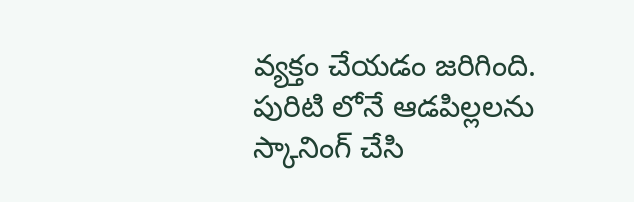వ్యక్తం చేయడం జరిగింది. పురిటి లోనే ఆడపిల్లలను స్కానింగ్ చేసి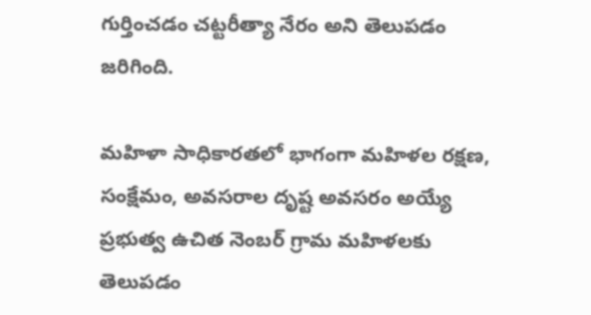గుర్తించడం చట్టరీత్యా నేరం అని తెలుపడం జరిగింది.

మహిళా సాధికారతలో భాగంగా మహిళల రక్షణ, సంక్షేమం, అవసరాల దృష్ట అవసరం అయ్యే ప్రభుత్వ ఉచిత నెంబర్ గ్రామ మహిళలకు తెలుపడం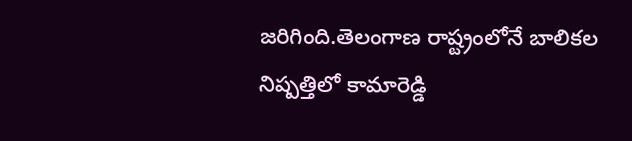జరిగింది.తెలంగాణ రాష్ట్రంలోనే బాలికల నిష్పత్తిలో కామారెడ్డి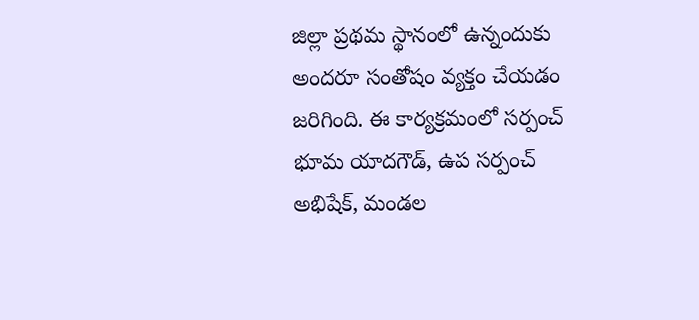జిల్లా ప్రథమ స్థానంలో ఉన్నందుకు అందరూ సంతోషం వ్యక్తం చేయడం జరిగింది. ఈ కార్యక్రమంలో సర్పంచ్ భూమ యాదగౌడ్, ఉప సర్పంచ్ అభిషేక్, మండల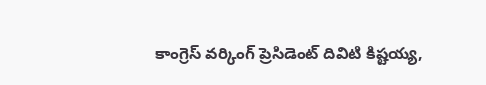కాంగ్రెస్ వర్కింగ్ ప్రెసిడెంట్ దివిటి కిష్టయ్య,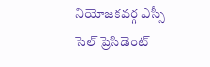నియోజకవర్గ ఎస్సీ సెల్ ప్రెసిడెంట్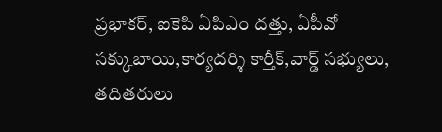ప్రభాకర్, ఐకెపి ఏపిఎం దత్తు, ఏపీవో సక్కుబాయి,కార్యదర్శి కార్తీక్,వార్డ్ సభ్యులు, తదితరులు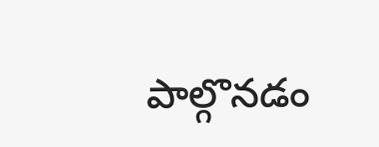పాల్గొనడం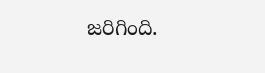జరిగింది.